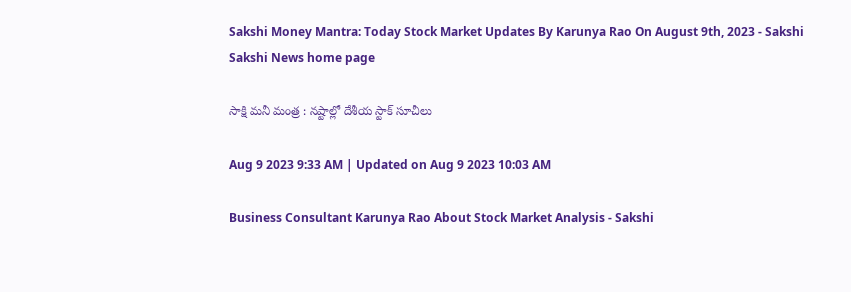Sakshi Money Mantra: Today Stock Market Updates By Karunya Rao On August 9th, 2023 - Sakshi
Sakshi News home page

సాక్షి మనీ మంత్ర : నష్టాల్లో దేశీయ స్టాక్‌ సూచీలు

Aug 9 2023 9:33 AM | Updated on Aug 9 2023 10:03 AM

Business Consultant Karunya Rao About Stock Market Analysis - Sakshi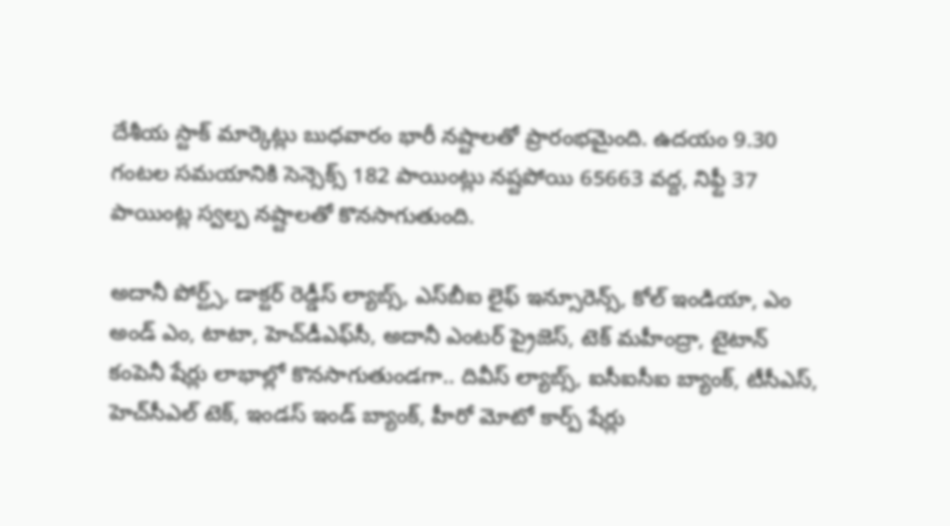దేశీయ స్టాక్‌ మార్కెట్లు బుధవారం భారీ నష్టాలతో ప్రారంభమైంది. ఉదయం 9.30 గంటల సమయానికి సెన్సెక్స్‌ 182 పాయింట్లు నష్టపోయి 65663 వద్ద, నిఫ్టీ 37 పాయింట్ల స్వల్ప నష్టాలతో కొనసాగుతుంది.

అదానీ పోర్ట్స్‌, డాక్టర్‌ రెడ్డీస్‌ ల్యాబ్స్‌, ఎస్‌బీఐ లైఫ్‌ ఇన్సూరెన్స్‌, కోల్‌ ఇండియా, ఎం అండ్‌ ఎం, టాటా, హెచ్‌డీఎఫ్‌సీ, అదానీ ఎంటర్‌ ప్రైజెస్‌, టెక్‌ మహీంద్రా, టైటాన్‌ కంపెనీ షేర్లు లాభాల్లో కొనసాగుతుండగా.. దివీస్‌ ల్యాబ్స్‌, ఐసీఐసీఐ బ్యాంక్‌, టీసీఎస్‌, హెచ్‌సీఎల్‌ టెక్‌, ఇండస్‌ ఇండ్‌ బ్యాంక్‌, హీరో మోటో కార్ప్‌ షేర్లు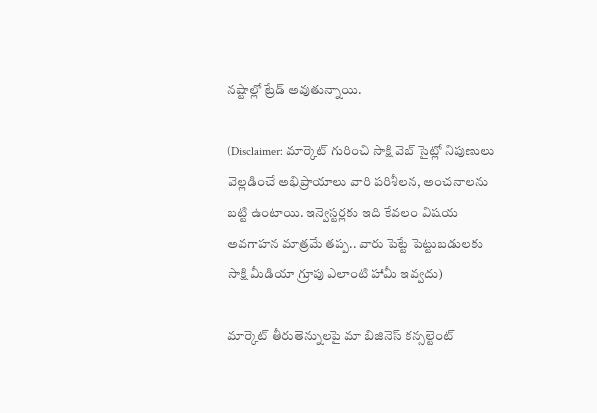నష్టాల్లో ట్రేడ్‌ అవుతున్నాయి.

(Disclaimer: మార్కెట్ గురించి సాక్షి వెబ్ సైట్లో నిపుణులు వెల్లడించే అభిప్రాయాలు వారి పరిశీలన, అంచనాలను బట్టి ఉంటాయి. ఇన్వెస్టర్లకు ఇది కేవలం విషయ అవగాహన మాత్రమే తప్ప.. వారు పెట్టే పెట్టుబడులకు సాక్షి మీడియా గ్రూపు ఎలాంటి హామీ ఇవ్వదు)

మార్కెట్ తీరుతెన్నులపై మా బిజినెస్ కన్సల్టెంట్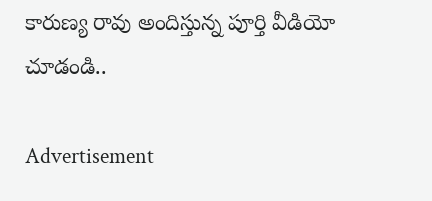కారుణ్య రావు అందిస్తున్న పూర్తి వీడియో చూడండి..

Advertisement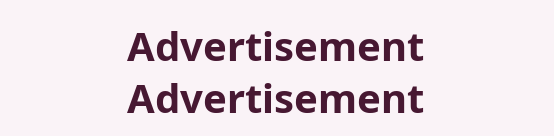Advertisement
Advertisement